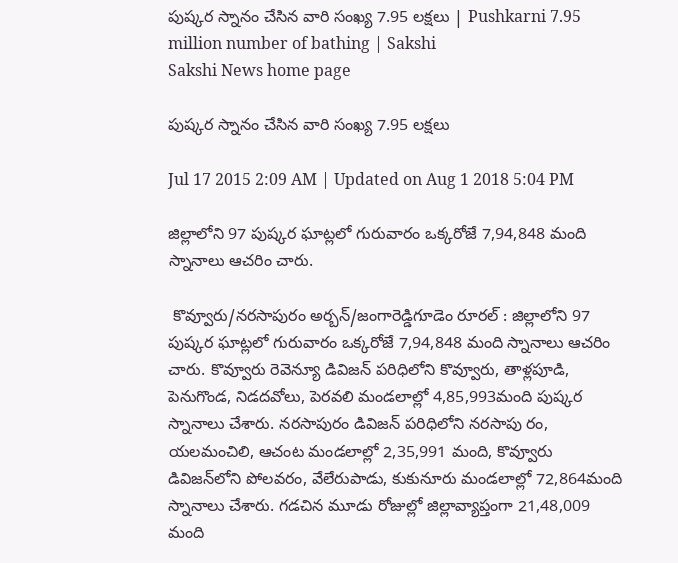పుష్కర స్నానం చేసిన వారి సంఖ్య 7.95 లక్షలు | Pushkarni 7.95 million number of bathing | Sakshi
Sakshi News home page

పుష్కర స్నానం చేసిన వారి సంఖ్య 7.95 లక్షలు

Jul 17 2015 2:09 AM | Updated on Aug 1 2018 5:04 PM

జిల్లాలోని 97 పుష్కర ఘాట్లలో గురువారం ఒక్కరోజే 7,94,848 మంది స్నానాలు ఆచరిం చారు.

 కొవ్వూరు/నరసాపురం అర్బన్/జంగారెడ్డిగూడెం రూరల్ : జిల్లాలోని 97 పుష్కర ఘాట్లలో గురువారం ఒక్కరోజే 7,94,848 మంది స్నానాలు ఆచరిం చారు. కొవ్వూరు రెవెన్యూ డివిజన్ పరిధిలోని కొవ్వూరు, తాళ్లపూడి, పెనుగొండ, నిడదవోలు, పెరవలి మండలాల్లో 4,85,993మంది పుష్కర స్నానాలు చేశారు. నరసాపురం డివిజన్ పరిధిలోని నరసాపు రం, యలమంచిలి, ఆచంట మండలాల్లో 2,35,991 మంది, కొవ్వూరు డివిజన్‌లోని పోలవరం, వేలేరుపాడు, కుకునూరు మండలాల్లో 72,864మంది స్నానాలు చేశారు. గడచిన మూడు రోజుల్లో జిల్లావ్యాప్తంగా 21,48,009 మంది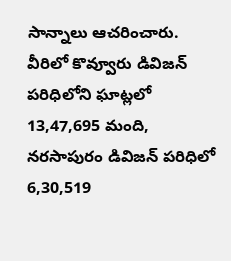సాన్నాలు ఆచరించారు. వీరిలో కొవ్వూరు డివిజన్ పరిధిలోని ఘాట్లలో 13,47,695 మంది, నరసాపురం డివిజన్ పరిధిలో 6,30,519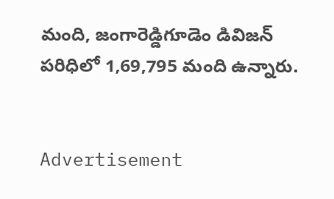మంది, జంగారెడ్డిగూడెం డివిజన్ పరిధిలో 1,69,795 మంది ఉన్నారు.


Advertisement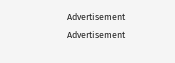Advertisement
Advertisement